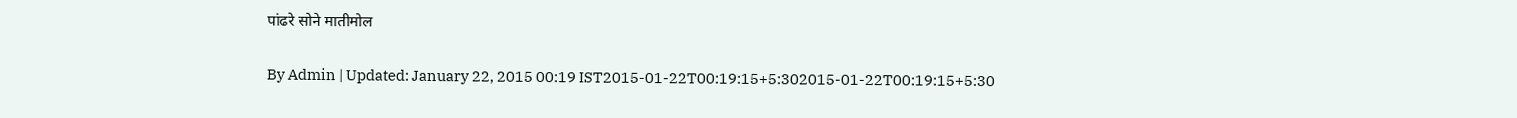पांढरे सोने मातीमोल

By Admin | Updated: January 22, 2015 00:19 IST2015-01-22T00:19:15+5:302015-01-22T00:19:15+5:30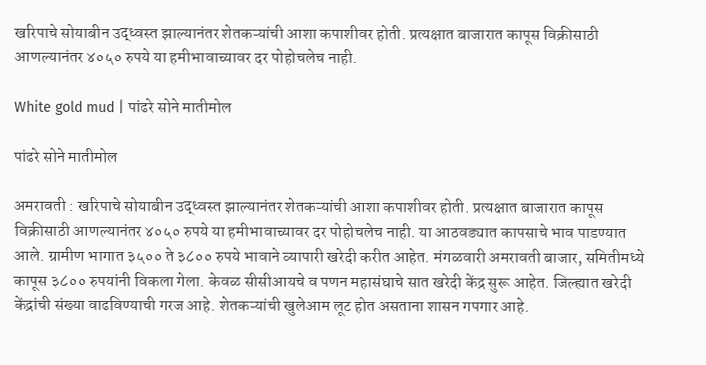खरिपाचे सोयाबीन उद्ध्वस्त झाल्यानंतर शेतकऱ्यांची आशा कपाशीवर होती. प्रत्यक्षात बाजारात कापूस विक्रीसाठी आणल्यानंतर ४०५० रुपये या हमीभावाच्यावर दर पोहोचलेच नाही.

White gold mud | पांढरे सोने मातीमोल

पांढरे सोने मातीमोल

अमरावती : खरिपाचे सोयाबीन उद्ध्वस्त झाल्यानंतर शेतकऱ्यांची आशा कपाशीवर होती. प्रत्यक्षात बाजारात कापूस विक्रीसाठी आणल्यानंतर ४०५० रुपये या हमीभावाच्यावर दर पोहोचलेच नाही. या आठवड्यात कापसाचे भाव पाडण्यात आले. ग्रामीण भागात ३५०० ते ३८०० रुपये भावाने व्यापारी खरेदी करीत आहेत. मंगळवारी अमरावती बाजार, समितीमध्ये कापूस ३८०० रुपयांनी विकला गेला. केवळ सीसीआयचे व पणन महासंघाचे सात खरेदी केंद्र सुरू आहेत. जिल्ह्यात खरेदी केंद्रांची संख्या वाढविण्याची गरज आहे. शेतकऱ्यांची खुलेआम लूट होत असताना शासन गपगार आहे.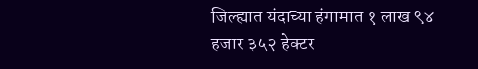जिल्ह्यात यंदाच्या हंगामात १ लाख ९४ हजार ३५२ हेक्टर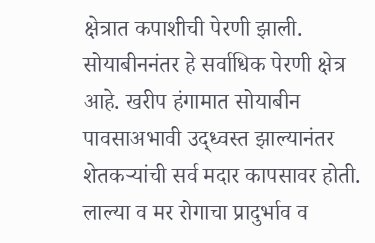क्षेत्रात कपाशीची पेरणी झाली. सोयाबीननंतर हे सर्वाधिक पेरणी क्षेत्र आहे. खरीप हंगामात सोयाबीन पावसाअभावी उद्ध्वस्त झाल्यानंतर शेतकऱ्यांची सर्व मदार कापसावर होती. लाल्या व मर रोगाचा प्रादुर्भाव व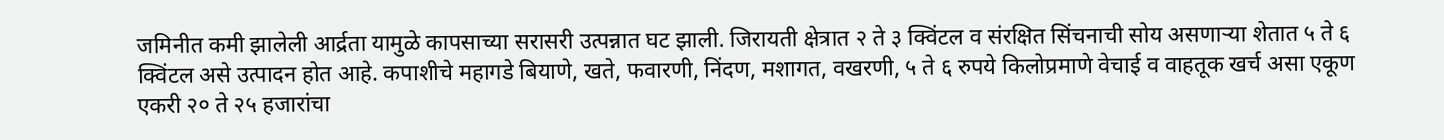जमिनीत कमी झालेली आर्द्रता यामुळे कापसाच्या सरासरी उत्पन्नात घट झाली. जिरायती क्षेत्रात २ ते ३ क्विंटल व संरक्षित सिंचनाची सोय असणाऱ्या शेतात ५ ते ६ क्विंटल असे उत्पादन होत आहे. कपाशीचे महागडे बियाणे, खते, फवारणी, निंदण, मशागत, वखरणी, ५ ते ६ रुपये किलोप्रमाणे वेचाई व वाहतूक खर्च असा एकूण एकरी २० ते २५ हजारांचा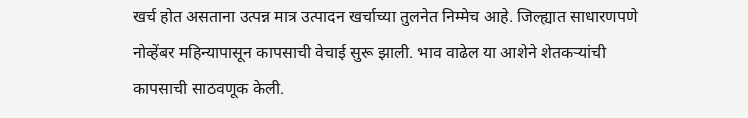खर्च होत असताना उत्पन्न मात्र उत्पादन खर्चाच्या तुलनेत निम्मेच आहे. जिल्ह्यात साधारणपणे नोव्हेंबर महिन्यापासून कापसाची वेचाई सुरू झाली. भाव वाढेल या आशेने शेतकऱ्यांची कापसाची साठवणूक केली.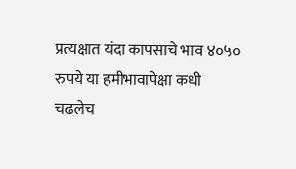प्रत्यक्षात यंदा कापसाचे भाव ४०५० रुपये या हमीभावापेक्षा कधी चढलेच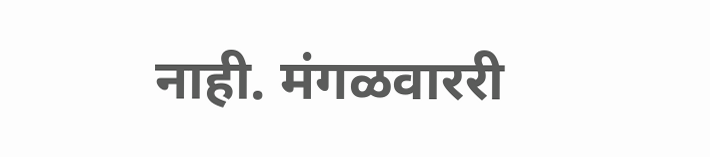नाही. मंगळवाररी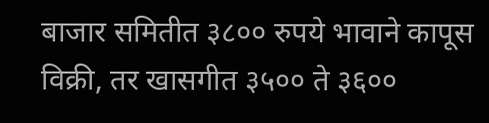बाजार समितीत ३८०० रुपये भावाने कापूस विक्री, तर खासगीत ३५०० ते ३६००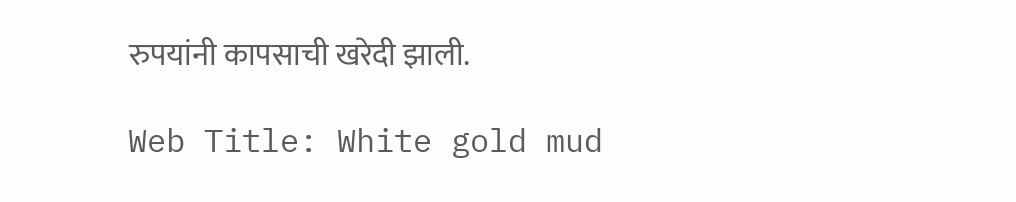रुपयांनी कापसाची खरेदी झाली.

Web Title: White gold mud